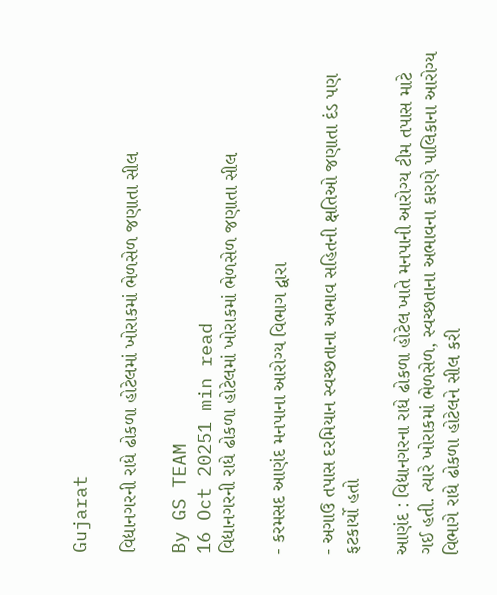Gujarat

વિદ્યાનગરની રાધે ઢોકળા હોટેલમાં ખોરાકમાં ભેળસેળ જણાતા સીલ

By GS TEAM
16 Oct 20251 min read
વિદ્યાનગરની રાધે ઢોકળા હોટેલમાં ખોરાકમાં ભેળસેળ જણાતા સીલ

- કરમસદ આણંદ મનપાના આરોગ્ય વિભાગ દ્વારા

- અગાઉ તપાસ દરમિયાન સ્વચ્છતાના અભાવ સહિતની ક્ષતિઓ જણાતા દંડ પણ ફટકાર્યો હતો

આણંદ : વિદ્યાનગરના રાધે ઢોકળા હોટેલ ખાતે મનપાની આરોગ્ય ટીમ તપાસ માટે ગઈ હતી. ત્યારે ખોરાકમાં ભેળસેળ, સ્વચ્છતાના અભાવના કારણે પાલિકાના આરોગ્ય વિભાગે રાધે ઢોકળા હોટેલને સીલ કરી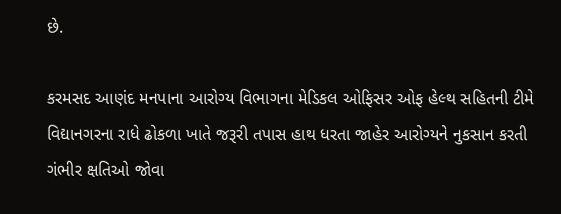છે.

કરમસદ આણંદ મનપાના આરોગ્ય વિભાગના મેડિકલ ઓફિસર ઓફ હેલ્થ સહિતની ટીમે વિદ્યાનગરના રાધે ઢોકળા ખાતે જરૂરી તપાસ હાથ ધરતા જાહેર આરોગ્યને નુકસાન કરતી ગંભીર ક્ષતિઓ જોવા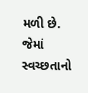મળી છે. જેમાં સ્વચ્છતાનો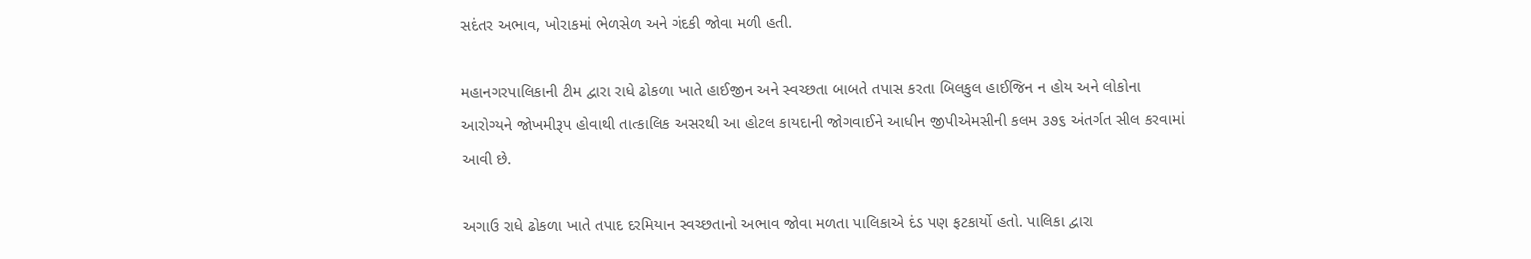સદંતર અભાવ, ખોરાકમાં ભેળસેળ અને ગંદકી જોવા મળી હતી.

મહાનગરપાલિકાની ટીમ દ્વારા રાધે ઢોકળા ખાતે હાઈજીન અને સ્વચ્છતા બાબતે તપાસ કરતા બિલકુલ હાઈજિન ન હોય અને લોકોના આરોગ્યને જોખમીરૂપ હોવાથી તાત્કાલિક અસરથી આ હોટલ કાયદાની જોગવાઈને આધીન જીપીએમસીની કલમ ૩૭૬ અંતર્ગત સીલ કરવામાં આવી છે.

અગાઉ રાધે ઢોકળા ખાતે તપાદ દરમિયાન સ્વચ્છતાનો અભાવ જોવા મળતા પાલિકાએ દંડ પણ ફટકાર્યો હતો. પાલિકા દ્વારા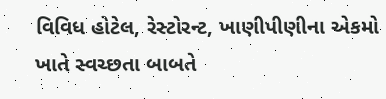વિવિધ હોટેલ, રેસ્ટોરન્ટ, ખાણીપીણીના એકમો ખાતે સ્વચ્છતા બાબતે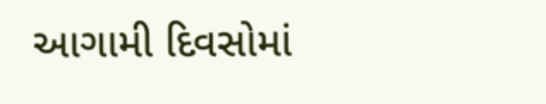આગામી દિવસોમાં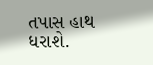તપાસ હાથ ધરાશે.